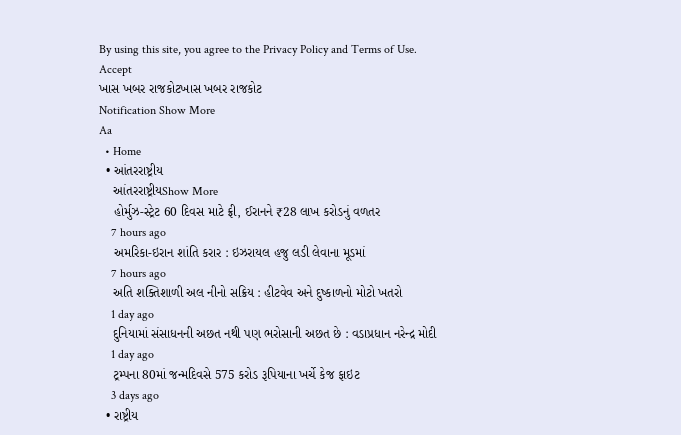By using this site, you agree to the Privacy Policy and Terms of Use.
Accept
ખાસ ખબર રાજકોટખાસ ખબર રાજકોટ
Notification Show More
Aa
  • Home
  • આંતરરાષ્ટ્રીય
    આંતરરાષ્ટ્રીયShow More
    હોર્મુઝ-સ્ટ્રેટ 60 દિવસ માટે ફ્રી, ઈરાનને ₹28 લાખ કરોડનું વળતર
    7 hours ago
    અમરિકા-ઇરાન શાંતિ કરાર : ઇઝરાયલ હજુ લડી લેવાના મૂડમાં
    7 hours ago
    અતિ શક્તિશાળી અલ નીનો સક્રિય : હીટવેવ અને દુષ્કાળનો મોટો ખતરો
    1 day ago
    દુનિયામાં સંસાધનની અછત નથી પણ ભરોસાની અછત છે : વડાપ્રધાન નરેન્દ્ર મોદી
    1 day ago
    ટ્રમ્પના 80માં જન્મદિવસે 575 કરોડ રૂપિયાના ખર્ચે કેજ ફાઇટ
    3 days ago
  • રાષ્ટ્રીય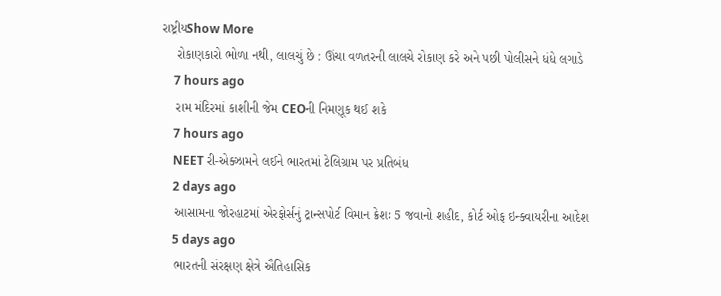રાષ્ટ્રીયShow More
    રોકાણકારો ભોળા નથી, લાલચું છે : ઊંચા વળતરની લાલચે રોકાણ કરે અને પછી પોલીસને ધંધે લગાડે
    7 hours ago
    રામ મંદિરમાં કાશીની જેમ CEOની નિમણૂક થઈ શકે
    7 hours ago
    NEET રી-એક્ઝામને લઈને ભારતમાં ટેલિગ્રામ પર પ્રતિબંધ
    2 days ago
    આસામના જોરહાટમાં એરફોર્સનું ટ્રાન્સપોર્ટ વિમાન ક્રેશઃ 5 જવાનો શહીદ, કોર્ટ ઓફ ઇન્ક્વાયરીના આદેશ
    5 days ago
    ભારતની સંરક્ષણ ક્ષેત્રે ઐતિહાસિક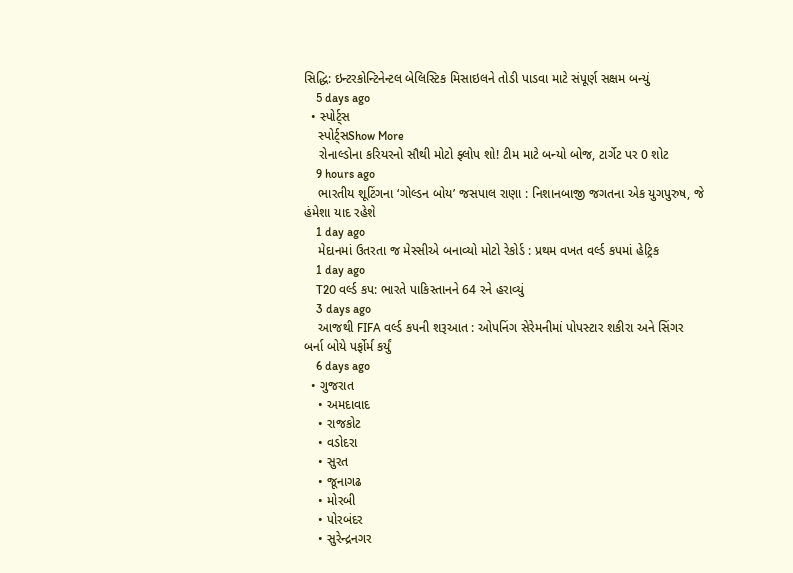સિદ્ધિ: ઇન્ટરકોન્ટિનેન્ટલ બેલિસ્ટિક મિસાઇલને તોડી પાડવા માટે સંપૂર્ણ સક્ષમ બન્યું
    5 days ago
  • સ્પોર્ટ્સ
    સ્પોર્ટ્સShow More
    રોનાલ્ડોના કરિયરનો સૌથી મોટો ફ્લોપ શો! ટીમ માટે બન્યો બોજ, ટાર્ગેટ પર 0 શોટ
    9 hours ago
    ભારતીય શૂટિંગના ‘ગોલ્ડન બોય’ જસપાલ રાણા : નિશાનબાજી જગતના એક યુગપુરુષ, જે હંમેશા યાદ રહેશે
    1 day ago
    મેદાનમાં ઉતરતા જ મેસ્સીએ બનાવ્યો મોટો રેકોર્ડ : પ્રથમ વખત વર્લ્ડ કપમાં હેટ્રિક
    1 day ago
    T20 વર્લ્ડ કપ: ભારતે પાકિસ્તાનને 64 રને હરાવ્યું
    3 days ago
    આજથી FIFA વર્લ્ડ કપની શરૂઆત : ઓપનિંગ સેરેમનીમાં પોપસ્ટાર શકીરા અને સિંગર બર્ના બોયે પર્ફોર્મ કર્યું
    6 days ago
  • ગુજરાત
    • અમદાવાદ
    • રાજકોટ
    • વડોદરા
    • સુરત
    • જૂનાગઢ
    • મોરબી
    • પોરબંદર
    • સુરેન્દ્રનગર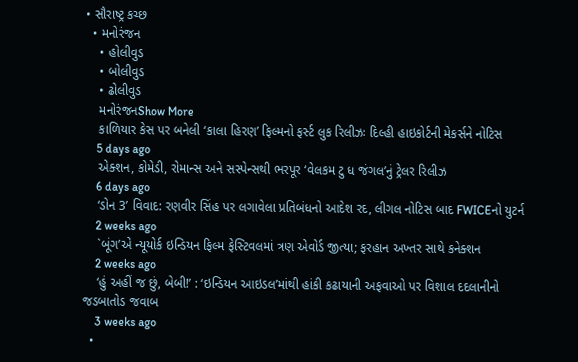• સૌરાષ્ટ્ર કચ્છ
  • મનોરંજન
    • હોલીવુડ
    • બોલીવુડ
    • ઢોલીવુડ
    મનોરંજનShow More
    કાળિયાર કેસ પર બનેલી ‘કાલા હિરણ’ ફિલ્મનો ફર્સ્ટ લુક રિલીઝઃ દિલ્હી હાઇકોર્ટની મેકર્સને નોટિસ
    5 days ago
    એક્શન, કોમેડી, રોમાન્સ અને સસ્પેન્સથી ભરપૂર ‘વેલકમ ટુ ધ જંગલ’નું ટ્રેલર રિલીઝ
    6 days ago
    ‘ડોન 3’ વિવાદ: રણવીર સિંહ પર લગાવેલા પ્રતિબંધનો આદેશ રદ, લીગલ નોટિસ બાદ FWICEનો યુટર્ન
    2 weeks ago
    `બૂંગ’એ ન્યૂયોર્ક ઇન્ડિયન ફિલ્મ ફેસ્ટિવલમાં ત્રણ એવોર્ડ જીત્યા; ફરહાન અખ્તર સાથે કનેક્શન
    2 weeks ago
    ‘હું અહીં જ છું, બેબી!’ : ‘ઇન્ડિયન આઇડલ’માંથી હાંકી કઢાયાની અફવાઓ પર વિશાલ દદલાનીનો જડબાતોડ જવાબ
    3 weeks ago
  •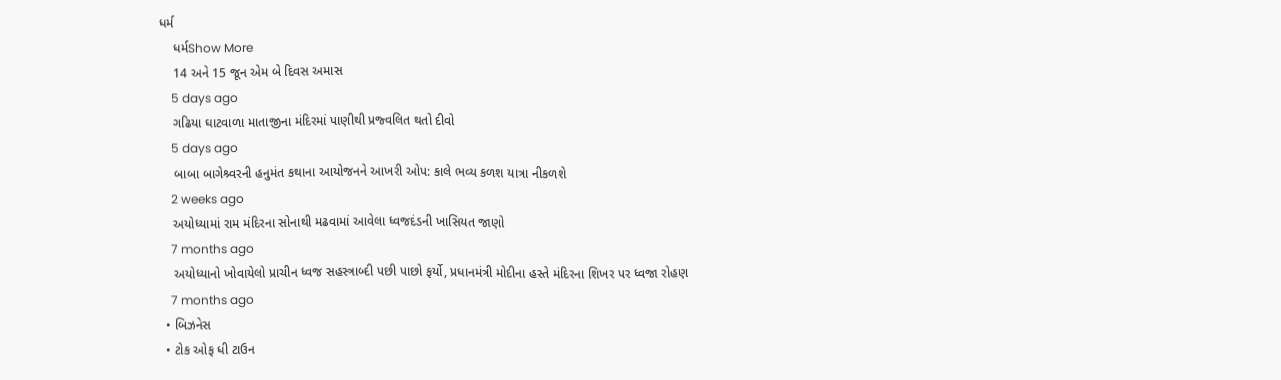ધર્મ
    ધર્મShow More
    14 અને 15 જૂન એમ બે દિવસ અમાસ
    5 days ago
    ગઢિયા ઘાટવાળા માતાજીના મંદિરમાં પાણીથી પ્રજ્વલિત થતો દીવો
    5 days ago
    બાબા બાગેશ્ર્વરની હનુમંત કથાના આયોજનને આખરી ઓપ: કાલે ભવ્ય કળશ યાત્રા નીકળશે
    2 weeks ago
    અયોધ્યામાં રામ મંદિરના સોનાથી મઢવામાં આવેલા ધ્વજદંડની ખાસિયત જાણો
    7 months ago
    અયોધ્યાનો ખોવાયેલો પ્રાચીન ધ્વજ સહસ્ત્રાબ્દી પછી પાછો ફર્યો, પ્રધાનમંત્રી મોદીના હસ્તે મંદિરના શિખર પર ધ્વજા રોહણ
    7 months ago
  • બિઝનેસ
  • ટોક ઓફ ધી ટાઉન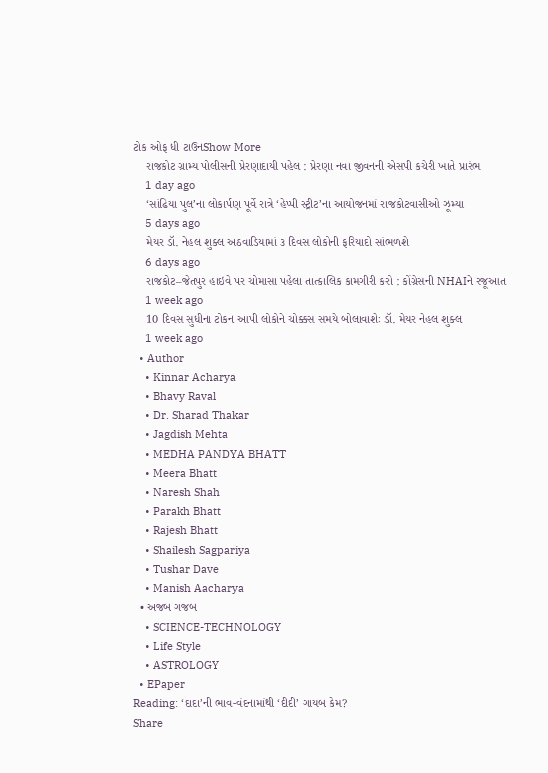ટોક ઓફ ધી ટાઉનShow More
    રાજકોટ ગ્રામ્ય પોલીસની પ્રેરણાદાયી પહેલ : પ્રેરણા નવા જીવનની એસપી કચેરી ખાતે પ્રારંભ
    1 day ago
    ‘સાંઢિયા પુલ’ના લોકાર્પણ પૂર્વે રાત્રે ‘હેપ્પી સ્ટ્રીટ’ના આયોજનમાં રાજકોટવાસીઓ ઝૂમ્યા
    5 days ago
    મેયર ડૉ. નેહલ શુક્લ અઠવાડિયામાં ૩ દિવસ લોકોની ફરિયાદો સાંભળશે
    6 days ago
    રાજકોટ–જેતપુર હાઇવે પર ચોમાસા પહેલા તાત્કાલિક કામગીરી કરો : કોંગ્રેસની NHAIને રજૂઆત
    1 week ago
    10 દિવસ સુધીના ટોકન આપી લોકોને ચોક્કસ સમયે બોલાવાશેઃ ડૉ. મેયર નેહલ શુક્લ
    1 week ago
  • Author
    • Kinnar Acharya
    • Bhavy Raval
    • Dr. Sharad Thakar
    • Jagdish Mehta
    • MEDHA PANDYA BHATT
    • Meera Bhatt
    • Naresh Shah
    • Parakh Bhatt
    • Rajesh Bhatt
    • Shailesh Sagpariya
    • Tushar Dave
    • Manish Aacharya
  • અજબ ગજબ
    • SCIENCE-TECHNOLOGY
    • Life Style
    • ASTROLOGY
  • EPaper
Reading: ‘દાદા’ની ભાવ-વંદનામાંથી ‘દીદી’ ગાયબ કેમ?
Share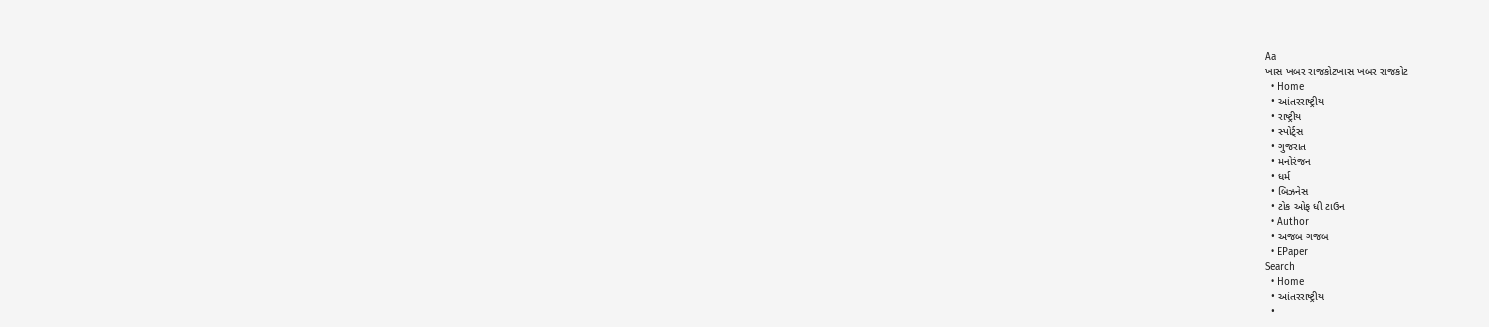Aa
ખાસ ખબર રાજકોટખાસ ખબર રાજકોટ
  • Home
  • આંતરરાષ્ટ્રીય
  • રાષ્ટ્રીય
  • સ્પોર્ટ્સ
  • ગુજરાત
  • મનોરંજન
  • ધર્મ
  • બિઝનેસ
  • ટોક ઓફ ધી ટાઉન
  • Author
  • અજબ ગજબ
  • EPaper
Search
  • Home
  • આંતરરાષ્ટ્રીય
  •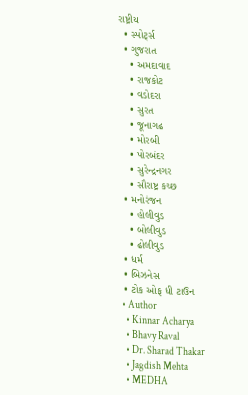રાષ્ટ્રીય
  • સ્પોર્ટ્સ
  • ગુજરાત
    • અમદાવાદ
    • રાજકોટ
    • વડોદરા
    • સુરત
    • જૂનાગઢ
    • મોરબી
    • પોરબંદર
    • સુરેન્દ્રનગર
    • સૌરાષ્ટ્ર કચ્છ
  • મનોરંજન
    • હોલીવુડ
    • બોલીવુડ
    • ઢોલીવુડ
  • ધર્મ
  • બિઝનેસ
  • ટોક ઓફ ધી ટાઉન
  • Author
    • Kinnar Acharya
    • Bhavy Raval
    • Dr. Sharad Thakar
    • Jagdish Mehta
    • MEDHA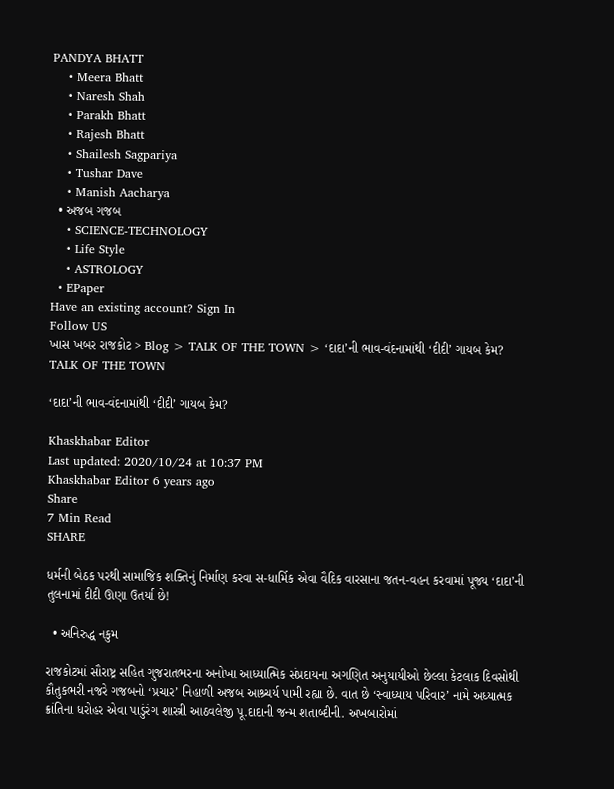PANDYA BHATT
    • Meera Bhatt
    • Naresh Shah
    • Parakh Bhatt
    • Rajesh Bhatt
    • Shailesh Sagpariya
    • Tushar Dave
    • Manish Aacharya
  • અજબ ગજબ
    • SCIENCE-TECHNOLOGY
    • Life Style
    • ASTROLOGY
  • EPaper
Have an existing account? Sign In
Follow US
ખાસ ખબર રાજકોટ > Blog > TALK OF THE TOWN > ‘દાદા’ની ભાવ-વંદનામાંથી ‘દીદી’ ગાયબ કેમ?
TALK OF THE TOWN

‘દાદા’ની ભાવ-વંદનામાંથી ‘દીદી’ ગાયબ કેમ?

Khaskhabar Editor
Last updated: 2020/10/24 at 10:37 PM
Khaskhabar Editor 6 years ago
Share
7 Min Read
SHARE

ધર્મની બેઠક પરથી સામાજિક શક્તિનું નિર્માણ કરવા સ-ધાર્મિક એવા વૈદિક વારસાના જતન-વહન કરવામાં પૂજ્ય ‘દાદા’ની તુલનામાં દીદી ઊણા ઉતર્યા છે!

  • અનિરુદ્ધ નકુમ

રાજકોટમાં સૌરાષ્ટ્ર સહિત ગુજરાતભરના અનોખા આધ્યાત્મિક સંપ્રદાયના અગણિત અનુયાયીઓ છેલ્લા કેટલાક દિવસોથી કૌતુકભરી નજરે ગજબનો ‘પ્રચાર’ નિહાળી અજબ આશ્ર્ચર્ય પામી રહ્યા છે. વાત છે ‘સ્વાધ્યાય પરિવાર’ નામે અધ્યાત્મક ક્રાંતિના ધરોહર એવા પાડુંરંગ શાસ્ત્રી આઠવલેજી પૂ.દાદાની જન્મ શતાબ્દીની. અખબારોમાં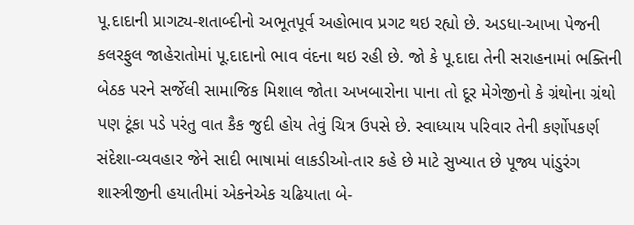પૂ.દાદાની પ્રાગટ્ય-શતાબ્દીનો અભૂતપૂર્વ અહોભાવ પ્રગટ થઇ રહ્યો છે. અડધા-આખા પેજની કલરફુલ જાહેરાતોમાં પૂ.દાદાનો ભાવ વંદના થઇ રહી છે. જો કે પૂ.દાદા તેની સરાહનામાં ભક્તિની બેઠક પરને સર્જેલી સામાજિક મિશાલ જોતા અખબારોના પાના તો દૂર મેગેજીનો કે ગ્રંથોના ગ્રંથો પણ ટૂંકા પડે પરંતુ વાત કૈક જુદી હોય તેવું ચિત્ર ઉપસે છે. સ્વાધ્યાય પરિવાર તેની કર્ણોપકર્ણ સંદેશા-વ્યવહાર જેને સાદી ભાષામાં લાકડીઓ-તાર કહે છે માટે સુખ્યાત છે પૂજ્ય પાંડુરંગ શાસ્ત્રીજીની હયાતીમાં એકનેએક ચઢિયાતા બે-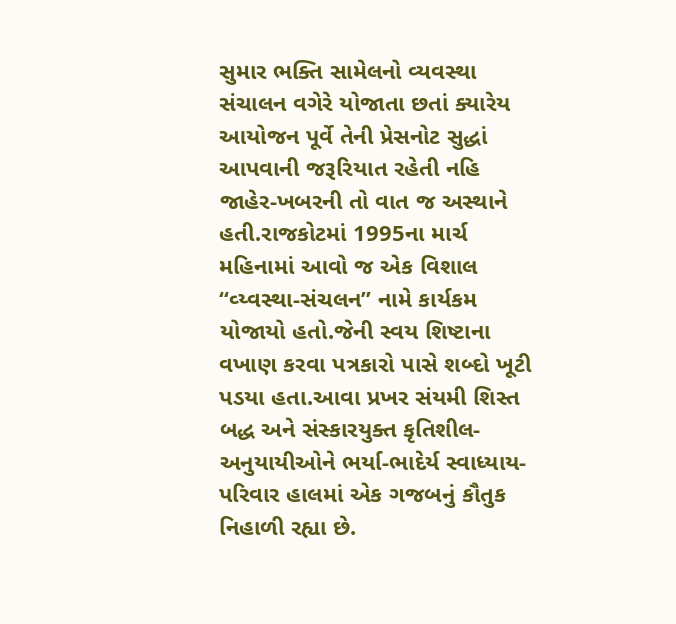સુમાર ભક્તિ સામેલનો વ્યવસ્થા સંચાલન વગેરે યોજાતા છતાં ક્યારેય આયોજન પૂર્વે તેની પ્રેસનોટ સુદ્ધાં આપવાની જરૂરિયાત રહેતી નહિ જાહેર-ખબરની તો વાત જ અસ્થાને હતી.રાજકોટમાં 1995ના માર્ચ મહિનામાં આવો જ એક વિશાલ “વ્ય્વસ્થા-સંચલન” નામે કાર્યકમ યોજાયો હતો.જેની સ્વય શિષ્ટાના વખાણ કરવા પત્રકારો પાસે શબ્દો ખૂટી પડયા હતા.આવા પ્રખર સંયમી શિસ્ત બદ્ધ અને સંસ્કારયુક્ત કૃતિશીલ-અનુયાયીઓને ભર્યા-ભાદેર્ય સ્વાધ્યાય-પરિવાર હાલમાં એક ગજબનું કૌતુક નિહાળી રહ્યા છે.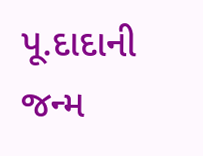પૂ.દાદાની જન્મ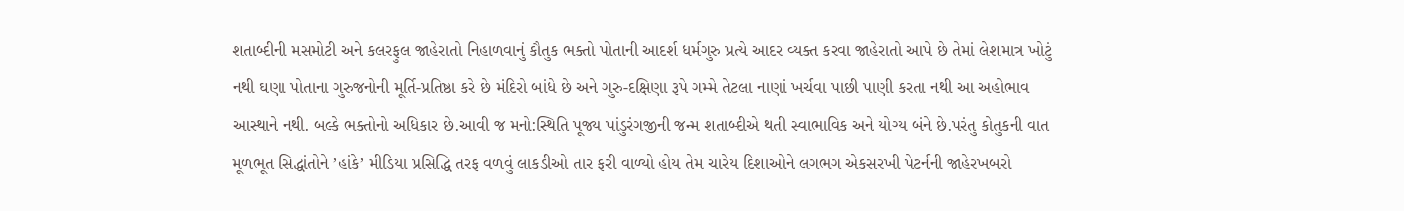શતાબ્દીની મસમોટી અને કલરફુલ જાહેરાતો નિહાળવાનું કૌતુક ભક્તો પોતાની આદર્શ ધર્મગુરુ પ્રત્યે આદર વ્યક્ત કરવા જાહેરાતો આપે છે તેમાં લેશમાત્ર ખોટું નથી ઘણા પોતાના ગુરુજનોની મૂર્તિ-પ્રતિષ્ઠા કરે છે મંદિરો બાંધે છે અને ગુરુ-દક્ષિણા રૂપે ગમ્મે તેટલા નાણાં ખર્ચવા પાછી પાણી કરતા નથી આ અહોભાવ આસ્થાને નથી. બલ્કે ભક્તોનો અધિકાર છે.આવી જ મનો:સ્થિતિ પૂજ્ય પાંડુરંગજીની જન્મ શતાબ્દીએ થતી સ્વાભાવિક અને યોગ્ય બંને છે.પરંતુ કોતુકની વાત મૂળભૂત સિદ્ધાંતોને ’હાંકે’ મીડિયા પ્રસિદ્ધિ તરફ વળવું લાકડીઓ તાર ફરી વાળ્યો હોય તેમ ચારેય દિશાઓને લગભગ એકસરખી પેટર્નની જાહેરખબરો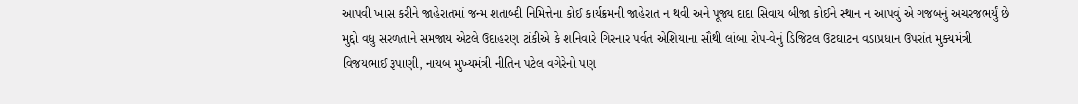આપવી ખાસ કરીને જાહેરાતમાં જન્મ શતાબ્દી નિમિત્તેના કોઈ કાર્યક્રમની જાહેરાત ન થવી અને પૂજ્ય દાદા સિવાય બીજા કોઈને સ્થાન ન આપવું એ ગજબનું અચરજભર્યું છે મુદ્દો વધુ સરળતાને સમજાય એટલે ઉદાહરણ ટાંકીએ કે શનિવારે ગિરનાર પર્વત એશિયાના સૌથી લાંબા રોપ-વેનું ડિજિટલ ઉટઘાટન વડાપ્રધાન ઉપરાંત મુક્યમંત્રી વિજયભાઈ રૂપાણી, નાયબ મુખ્યમંત્રી નીતિન પટેલ વગેરેનો પણ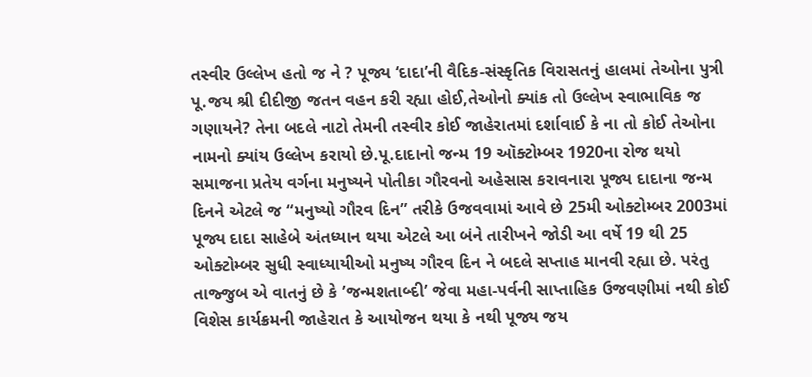તસ્વીર ઉલ્લેખ હતો જ ને ? પૂજ્ય ‘દાદા’ની વૈદિક-સંસ્કૃતિક વિરાસતનું હાલમાં તેઓના પુત્રી પૂ.જય શ્રી દીદીજી જતન વહન કરી રહ્યા હોઈ,તેઓનો ક્યાંક તો ઉલ્લેખ સ્વાભાવિક જ ગણાયને? તેના બદલે નાટો તેમની તસ્વીર કોઈ જાહેરાતમાં દર્શાવાઈ કે ના તો કોઈ તેઓના નામનો ક્યાંય ઉલ્લેખ કરાયો છે.પૂ.દાદાનો જન્મ 19 ઑક્ટોમ્બર 1920ના રોજ થયો સમાજના પ્રતેય વર્ગના મનુષ્યને પોતીકા ગૌરવનો અહેસાસ કરાવનારા પૂજ્ય દાદાના જન્મ દિનને એટલે જ “મનુષ્યો ગૌરવ દિન” તરીકે ઉજવવામાં આવે છે 25મી ઓક્ટોમ્બર 2003માં પૂજ્ય દાદા સાહેબે અંતધ્યાન થયા એટલે આ બંને તારીખને જોડી આ વર્ષે 19 થી 25 ઓક્ટોમ્બર સુધી સ્વાધ્યાયીઓ મનુષ્ય ગૌરવ દિન ને બદલે સપ્તાહ માનવી રહ્યા છે. પરંતુ તાજ્જુબ એ વાતનું છે કે ’જન્મશતાબ્દી’ જેવા મહા-પર્વની સાપ્તાહિક ઉજવણીમાં નથી કોઈ વિશેસ કાર્યક્રમની જાહેરાત કે આયોજન થયા કે નથી પૂજ્ય જય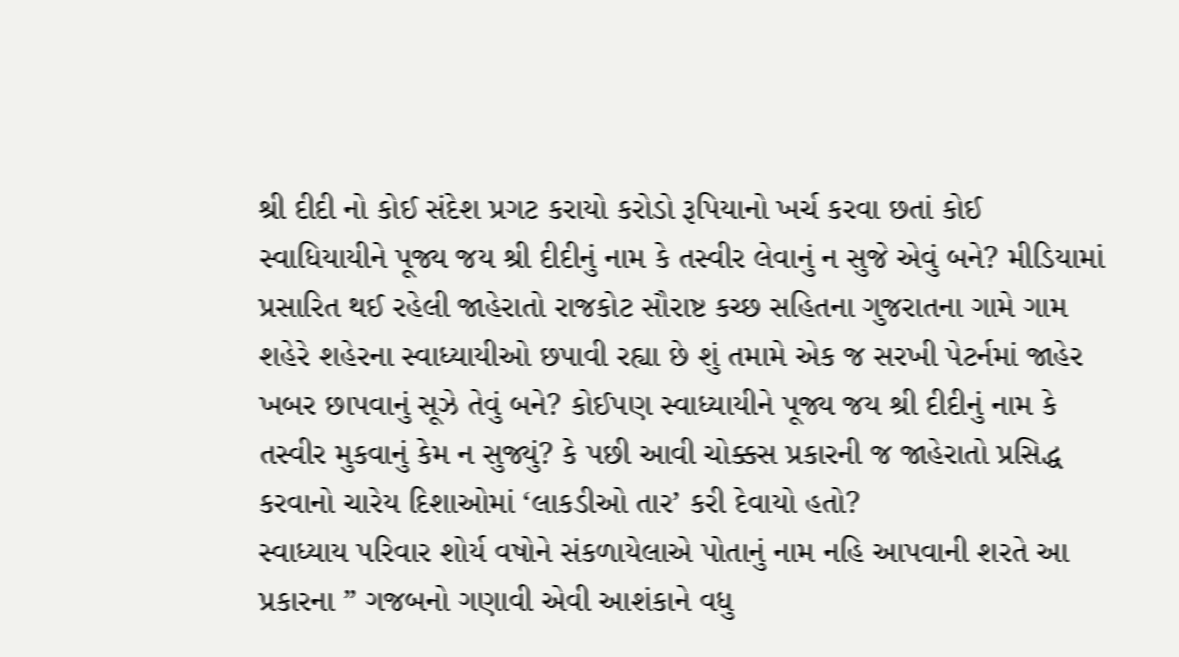શ્રી દીદી નો કોઈ સંદેશ પ્રગટ કરાયો કરોડો રૂપિયાનો ખર્ચ કરવા છતાં કોઈ સ્વાધિયાયીને પૂજ્ય જય શ્રી દીદીનું નામ કે તસ્વીર લેવાનું ન સુજે એવું બને? મીડિયામાં પ્રસારિત થઈ રહેલી જાહેરાતો રાજકોટ સૌરાષ્ટ કચ્છ સહિતના ગુજરાતના ગામે ગામ શહેરે શહેરના સ્વાધ્યાયીઓ છપાવી રહ્યા છે શું તમામે એક જ સરખી પેટર્નમાં જાહેર ખબર છાપવાનું સૂઝે તેવું બને? કોઈપણ સ્વાધ્યાયીને પૂજ્ય જય શ્રી દીદીનું નામ કે તસ્વીર મુકવાનું કેમ ન સુજ્યું? કે પછી આવી ચોક્કસ પ્રકારની જ જાહેરાતો પ્રસિદ્ધ કરવાનો ચારેય દિશાઓમાં ‘લાકડીઓ તાર’ કરી દેવાયો હતો?
સ્વાધ્યાય પરિવાર શોર્ય વષોને સંકળાયેલાએ પોતાનું નામ નહિ આપવાની શરતે આ પ્રકારના ” ગજબનો ગણાવી એવી આશંકાને વધુ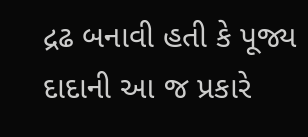દ્રઢ બનાવી હતી કે પૂજ્ય દાદાની આ જ પ્રકારે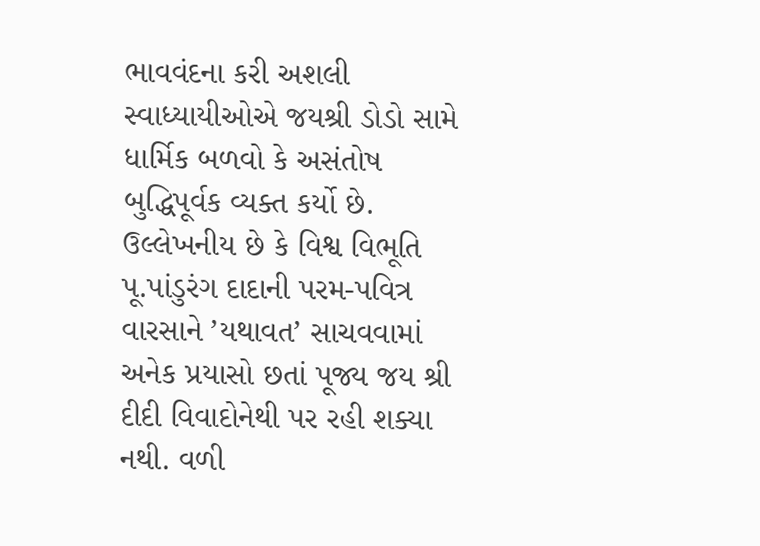ભાવવંદના કરી અશલી સ્વાધ્યાયીઓએ જયશ્રી ડોડો સામે ધાર્મિક બળવો કે અસંતોષ બુદ્ધિપૂર્વક વ્યક્ત કર્યો છે. ઉલ્લેખનીય છે કે વિશ્વ વિભૂતિ પૂ.પાંડુરંગ દાદાની પરમ-પવિત્ર વારસાને ’યથાવત’ સાચવવામાં અનેક પ્રયાસો છતાં પૂજ્ય જય શ્રી દીદી વિવાદોનેથી પર રહી શક્યા નથી. વળી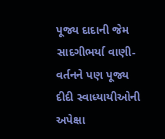પૂજ્ય દાદાની જેમ સાદગીભર્યા વાણી-વર્તનને પણ પૂજ્ય દીદી સ્વાધ્યાયીઓની અપેક્ષા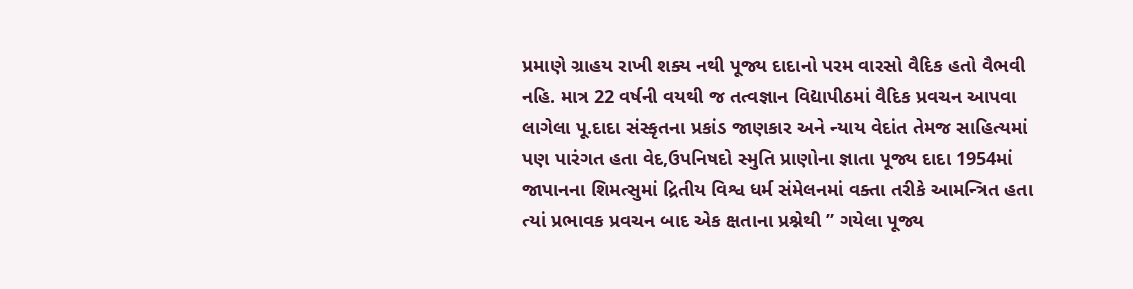પ્રમાણે ગ્રાહય રાખી શક્ય નથી પૂજ્ય દાદાનો પરમ વારસો વૈદિક હતો વૈભવી નહિ. માત્ર 22 વર્ષની વયથી જ તત્વજ્ઞાન વિદ્યાપીઠમાં વૈદિક પ્રવચન આપવા લાગેલા પૂ.દાદા સંસ્કૃતના પ્રકાંડ જાણકાર અને ન્યાય વેદાંત તેમજ સાહિત્યમાં પણ પારંગત હતા વેદ,ઉપનિષદો સ્મુતિ પ્રાણોના જ્ઞાતા પૂજ્ય દાદા 1954માં જાપાનના શિમત્સુમાં દ્રિતીય વિશ્વ ધર્મ સંમેલનમાં વક્તા તરીકે આમન્ત્રિત હતા ત્યાં પ્રભાવક પ્રવચન બાદ એક ક્ષતાના પ્રશ્નેથી ” ગયેલા પૂજ્ય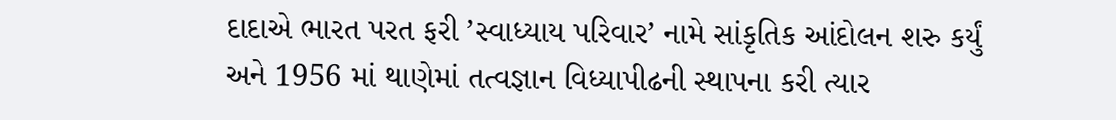દાદાએ ભારત પરત ફરી ’સ્વાધ્યાય પરિવાર’ નામે સાંકૃતિક આંદોલન શરુ કર્યું અને 1956 માં થાણેમાં તત્વજ્ઞાન વિધ્યાપીઢની સ્થાપના કરી ત્યાર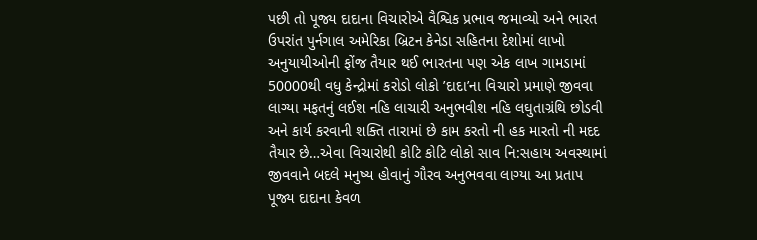પછી તો પૂજ્ય દાદાના વિચારોએ વૈશ્વિક પ્રભાવ જમાવ્યો અને ભારત ઉપરાંત પુર્નગાલ અમેરિકા બ્રિટન કેનેડા સહિતના દેશોમાં લાખો અનુયાયીઓની ફોંજ તૈયાર થઈ ભારતના પણ એક લાખ ગામડામાં 50000થી વધુ કેન્દ્રોમાં કરોડો લોકો ’દાદા’ના વિચારો પ્રમાણે જીવવા લાગ્યા મફતનું લઈશ નહિ લાચારી અનુભવીશ નહિ લઘુતાગ્રંથિ છોડવી અને કાર્ય કરવાની શક્તિ તારામાં છે કામ કરતો ની હક મારતો ની મદદ તૈયાર છે…એવા વિચારોથી કોટિ કોટિ લોકો સાવ નિ:સહાય અવસ્થામાં જીવવાને બદલે મનુષ્ય હોવાનું ગૌરવ અનુભવવા લાગ્યા આ પ્રતાપ પૂજ્ય દાદાના કેવળ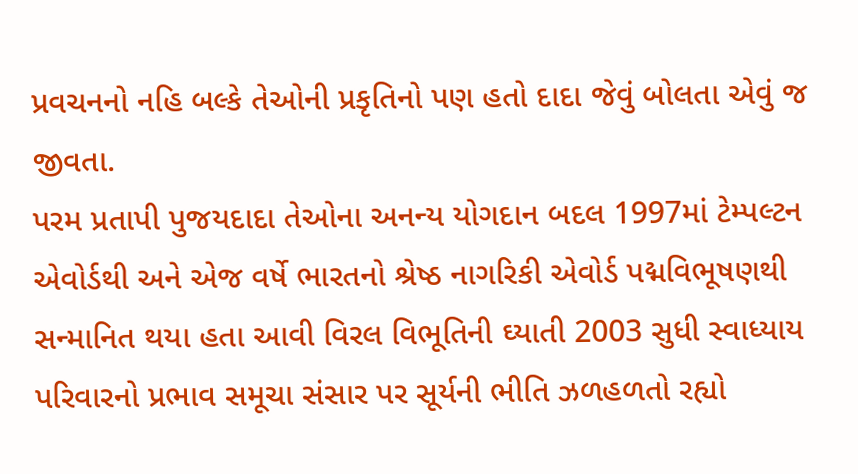પ્રવચનનો નહિ બલ્કે તેઓની પ્રકૃતિનો પણ હતો દાદા જેવું બોલતા એવું જ જીવતા.
પરમ પ્રતાપી પુજયદાદા તેઓના અનન્ય યોગદાન બદલ 1997માં ટેમ્પલ્ટન એવોર્ડથી અને એજ વર્ષે ભારતનો શ્રેષ્ઠ નાગરિકી એવોર્ડ પદ્મવિભૂષણથી સન્માનિત થયા હતા આવી વિરલ વિભૂતિની ઘ્યાતી 2003 સુધી સ્વાધ્યાય પરિવારનો પ્રભાવ સમૂચા સંસાર પર સૂર્યની ભીતિ ઝળહળતો રહ્યો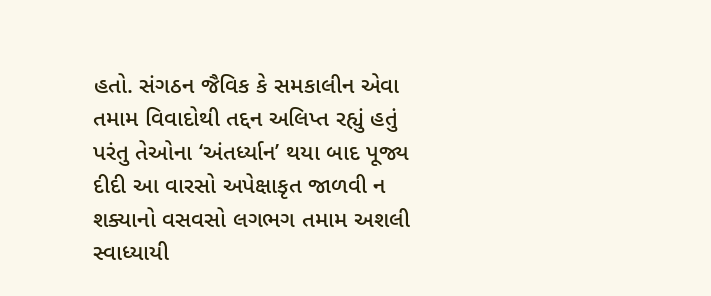હતો. સંગઠન જૈવિક કે સમકાલીન એવા તમામ વિવાદોથી તદ્દન અલિપ્ત રહ્યું હતું પરંતુ તેઓના ‘અંતર્ધ્યાન’ થયા બાદ પૂજ્ય દીદી આ વારસો અપેક્ષાકૃત જાળવી ન શક્યાનો વસવસો લગભગ તમામ અશલી સ્વાધ્યાયી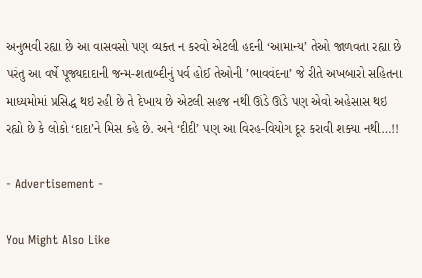અનુભવી રહ્યા છે આ વાસવસો પણ વ્યક્ત ન કરવો એટલી હદની ‘આમાન્ય’ તેઓ જાળવતા રહ્યા છે પરંતુ આ વર્ષે પૂજ્યદાદાની જન્મ-શતાબ્દીનું પર્વ હોઈ તેઓની ’ભાવવંદના’ જે રીતે અખબારો સહિતના માધ્યમોમાં પ્રસિદ્ધ થઇ રહી છે તે દેખાય છે એટલી સહજ નથી ઊંડે ઊંડે પણ એવો અહેસાસ થઇ રહ્યો છે કે લોકો ‘દાદા’ને મિસ કહે છે. અને ‘દીદી’ પણ આ વિરહ-વિયોગ દૂર કરાવી શક્યા નથી…!!

- Advertisement -

You Might Also Like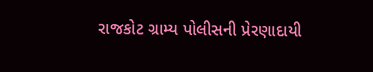રાજકોટ ગ્રામ્ય પોલીસની પ્રેરણાદાયી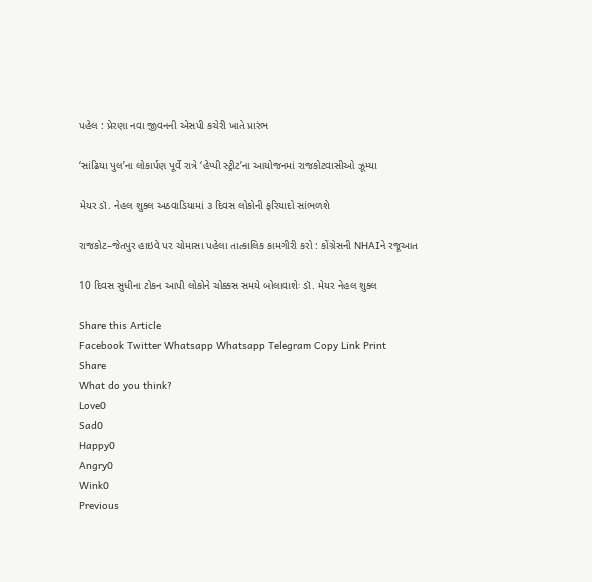પહેલ : પ્રેરણા નવા જીવનની એસપી કચેરી ખાતે પ્રારંભ

‘સાંઢિયા પુલ’ના લોકાર્પણ પૂર્વે રાત્રે ‘હેપ્પી સ્ટ્રીટ’ના આયોજનમાં રાજકોટવાસીઓ ઝૂમ્યા

મેયર ડૉ. નેહલ શુક્લ અઠવાડિયામાં ૩ દિવસ લોકોની ફરિયાદો સાંભળશે

રાજકોટ–જેતપુર હાઇવે પર ચોમાસા પહેલા તાત્કાલિક કામગીરી કરો : કોંગ્રેસની NHAIને રજૂઆત

10 દિવસ સુધીના ટોકન આપી લોકોને ચોક્કસ સમયે બોલાવાશેઃ ડૉ. મેયર નેહલ શુક્લ

Share this Article
Facebook Twitter Whatsapp Whatsapp Telegram Copy Link Print
Share
What do you think?
Love0
Sad0
Happy0
Angry0
Wink0
Previous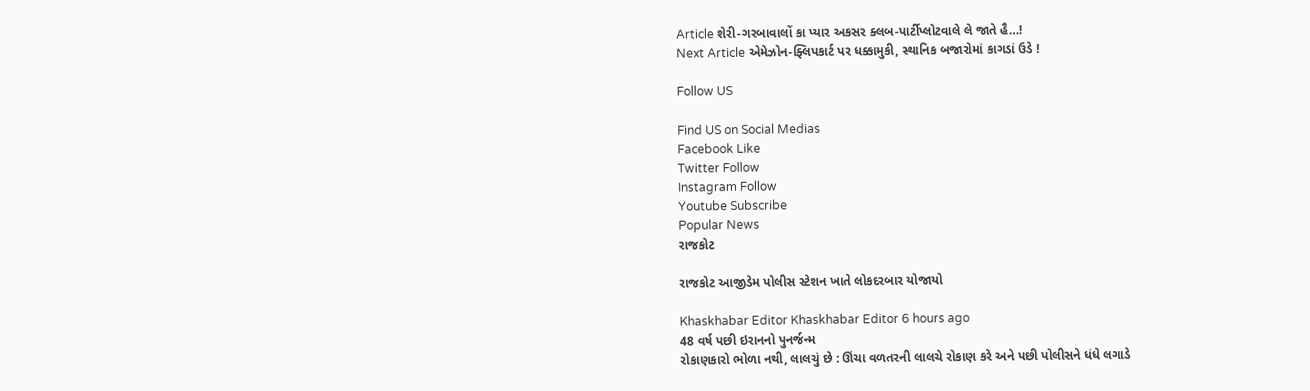Article શેરી-ગરબાવાલોં કા પ્યાર અકસર ક્લબ-પાર્ટીપ્લોટવાલે લે જાતે હૈ…!
Next Article એમેઝોન-ફ્લિપકાર્ટ પર ધક્કામુકી, સ્થાનિક બજારોમાં કાગડાં ઉડે !

Follow US

Find US on Social Medias
Facebook Like
Twitter Follow
Instagram Follow
Youtube Subscribe
Popular News
રાજકોટ

રાજકોટ આજીડેમ પોલીસ સ્ટેશન ખાતે લોકદરબાર યોજાયો

Khaskhabar Editor Khaskhabar Editor 6 hours ago
48 વર્ષ પછી ઇરાનનો પુનર્જન્મ
રોકાણકારો ભોળા નથી, લાલચું છે : ઊંચા વળતરની લાલચે રોકાણ કરે અને પછી પોલીસને ધંધે લગાડે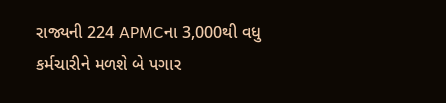રાજ્યની 224 APMCના 3,000થી વધુ કર્મચારીને મળશે બે પગાર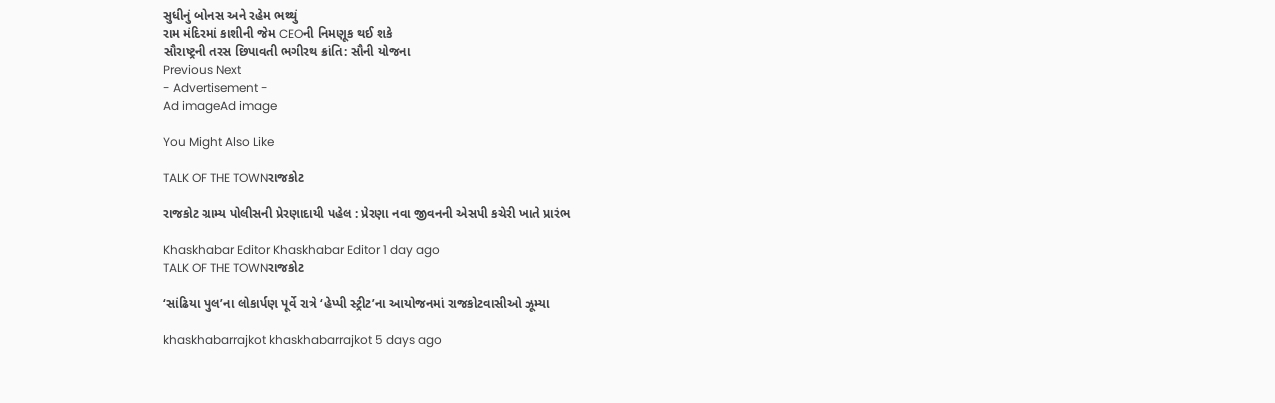સુધીનું બોનસ અને રહેમ ભથ્થું
રામ મંદિરમાં કાશીની જેમ CEOની નિમણૂક થઈ શકે
સૌરાષ્ટ્રની તરસ છિપાવતી ભગીરથ ક્રાંતિ: સૌની યોજના
Previous Next
- Advertisement -
Ad imageAd image

You Might Also Like

TALK OF THE TOWNરાજકોટ

રાજકોટ ગ્રામ્ય પોલીસની પ્રેરણાદાયી પહેલ : પ્રેરણા નવા જીવનની એસપી કચેરી ખાતે પ્રારંભ

Khaskhabar Editor Khaskhabar Editor 1 day ago
TALK OF THE TOWNરાજકોટ

‘સાંઢિયા પુલ’ના લોકાર્પણ પૂર્વે રાત્રે ‘હેપ્પી સ્ટ્રીટ’ના આયોજનમાં રાજકોટવાસીઓ ઝૂમ્યા

khaskhabarrajkot khaskhabarrajkot 5 days ago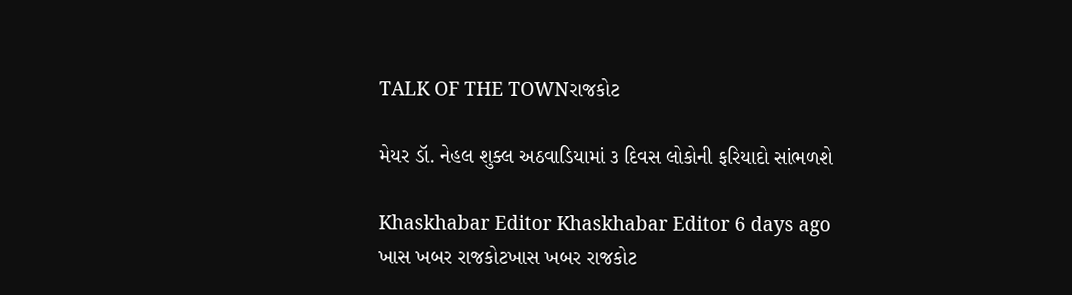TALK OF THE TOWNરાજકોટ

મેયર ડૉ. નેહલ શુક્લ અઠવાડિયામાં ૩ દિવસ લોકોની ફરિયાદો સાંભળશે

Khaskhabar Editor Khaskhabar Editor 6 days ago
ખાસ ખબર રાજકોટખાસ ખબર રાજકોટ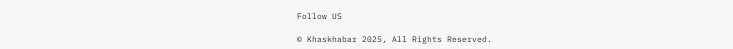Follow US

© Khaskhabar 2025, All Rights Reserved.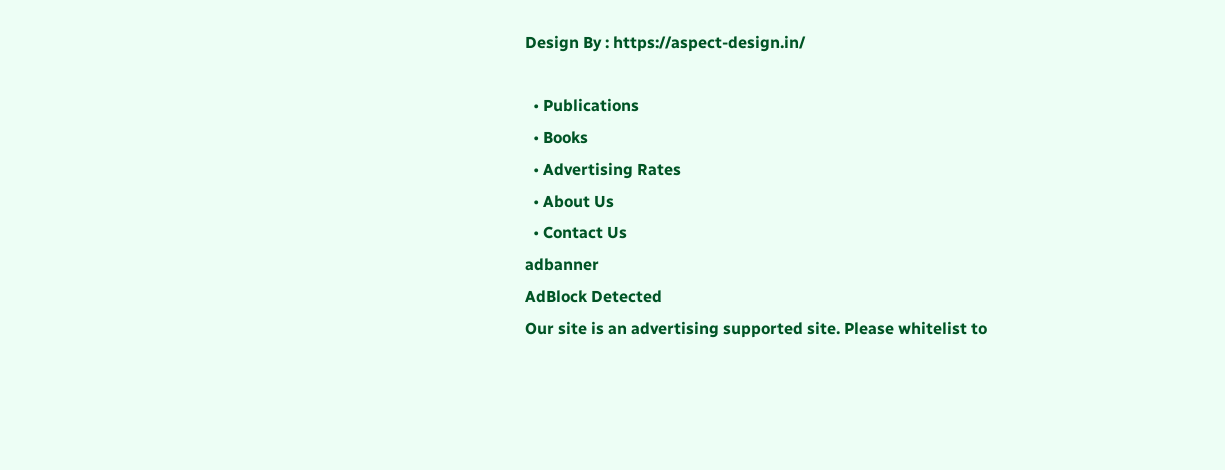Design By : https://aspect-design.in/

  • Publications
  • Books
  • Advertising Rates
  • About Us
  • Contact Us
adbanner
AdBlock Detected
Our site is an advertising supported site. Please whitelist to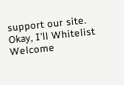support our site.
Okay, I'll Whitelist
Welcome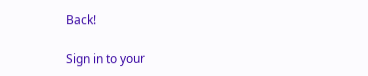Back!

Sign in to your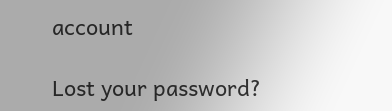account

Lost your password?